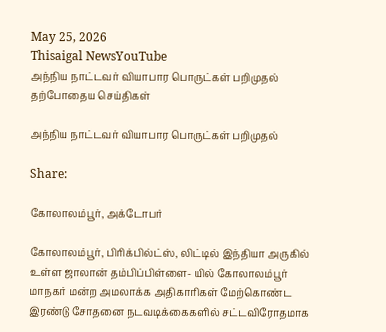May 25, 2026
Thisaigal NewsYouTube
அந்நிய நாட்டவர் வியாபார பொருட்கள் பறிமுதல்
தற்போதைய செய்திகள்

அந்நிய நாட்டவர் வியாபார பொருட்கள் பறிமுதல்

Share:

கோலாலம்பூர், அக்டோபர்

கோலாலம்பூர், பிரிக்பில்ட்ஸ், லிட்டில் இந்தியா அருகில் உள்ள ஜாலான் தம்பிப்பிள்ளை- யில் கோலாலம்பூர் மாநகர் மன்ற அமலாக்க அதிகாரிகள் மேற்கொண்ட இரண்டு சோதனை நடவடிக்கைகளில் சட்டவிரோதமாக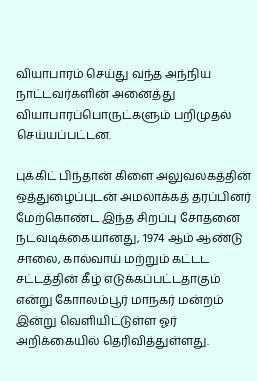வியாபாரம் செய்து வந்த அந்நிய நாட்டவர்களின் அனைத்து வியாபாரப்பொருட்களும் பறிமுதல் செய்யப்பட்டன.

புக்கிட் பிந்தான் கிளை அலுவலகத்தின் ஒத்துழைப்புடன் அமலாக்கத் தரப்பினர் மேற்கொண்ட இந்த சிறப்பு சோதனை நடவடிக்கையானது, 1974 ஆம் ஆண்டு சாலை, கால்வாய் மற்றும் கட்டட சட்டத்தின் கீழ் எடுக்கப்பட்டதாகும் என்று கோாலம்பூர் மாநகர் மன்றம் இன்று வெளியிட்டுள்ள ஓர் அறிக்கையில் தெரிவித்துள்ளது.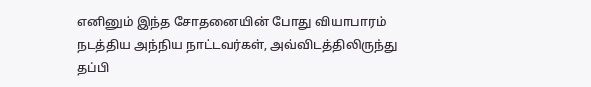எனினும் இந்த சோதனையின் போது வியாபாரம் நடத்திய அந்நிய நாட்டவர்கள், அவ்விடத்திலிருந்து தப்பி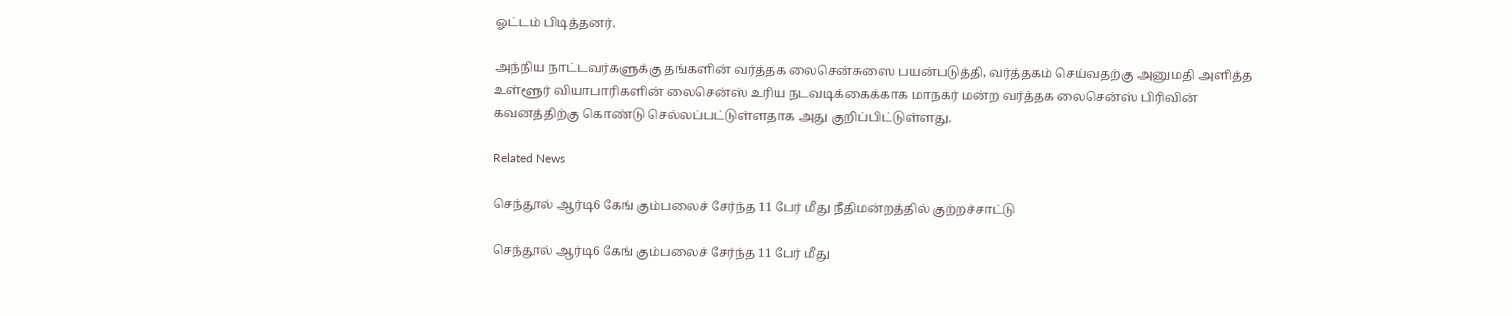ஓட்டம் பிடித்தனர்.

அந்நிய நாட்டவர்களுக்கு தங்களின் வர்த்தக லைசென்சுஸை பயன்படுத்தி, வர்த்தகம் செய்வதற்கு அனுமதி அளித்த உள்ளூர் வியாபாரிகளின் லைசென்ஸ் உரிய நடவடிக்கைக்காக மாநகர் மன்ற வர்த்தக லைசென்ஸ் பிரிவின் கவனத்திற்கு கொண்டு செல்லப்பட்டுள்ளதாக அது குறிப்பிட்டுள்ளது.

Related News

செந்தூல் ஆர்டி6 கேங் கும்பலைச் சேர்ந்த 11 பேர் மீது நீதிமன்றத்தில் குற்றச்சாட்டு

செந்தூல் ஆர்டி6 கேங் கும்பலைச் சேர்ந்த 11 பேர் மீது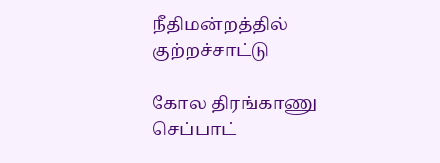நீதிமன்றத்தில் குற்றச்சாட்டு

கோல திரங்காணு செப்பாட்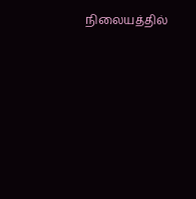நிலையத்தில்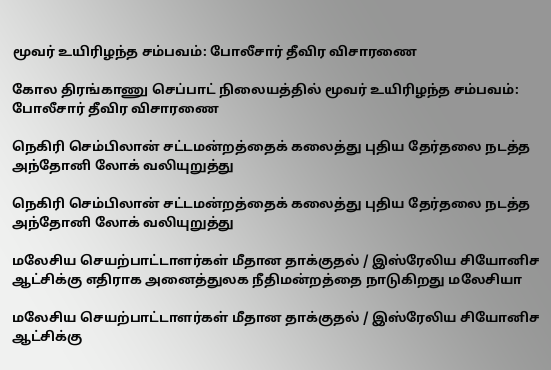மூவர் உயிரிழந்த சம்பவம்: போலீசார் தீவிர விசாரணை

கோல திரங்காணு செப்பாட் நிலையத்தில் மூவர் உயிரிழந்த சம்பவம்: போலீசார் தீவிர விசாரணை

நெகிரி செம்பிலான் சட்டமன்றத்தைக் கலைத்து புதிய தேர்தலை நடத்த அந்தோனி லோக் வலியுறுத்து

நெகிரி செம்பிலான் சட்டமன்றத்தைக் கலைத்து புதிய தேர்தலை நடத்த அந்தோனி லோக் வலியுறுத்து

மலேசிய செயற்பாட்டாளர்கள் மீதான தாக்குதல் / இஸ்ரேலிய சியோனிச ஆட்சிக்கு எதிராக அனைத்துலக நீதிமன்றத்தை நாடுகிறது மலேசியா

மலேசிய செயற்பாட்டாளர்கள் மீதான தாக்குதல் / இஸ்ரேலிய சியோனிச ஆட்சிக்கு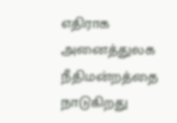எதிராக அனைத்துலக நீதிமன்றத்தை நாடுகிறது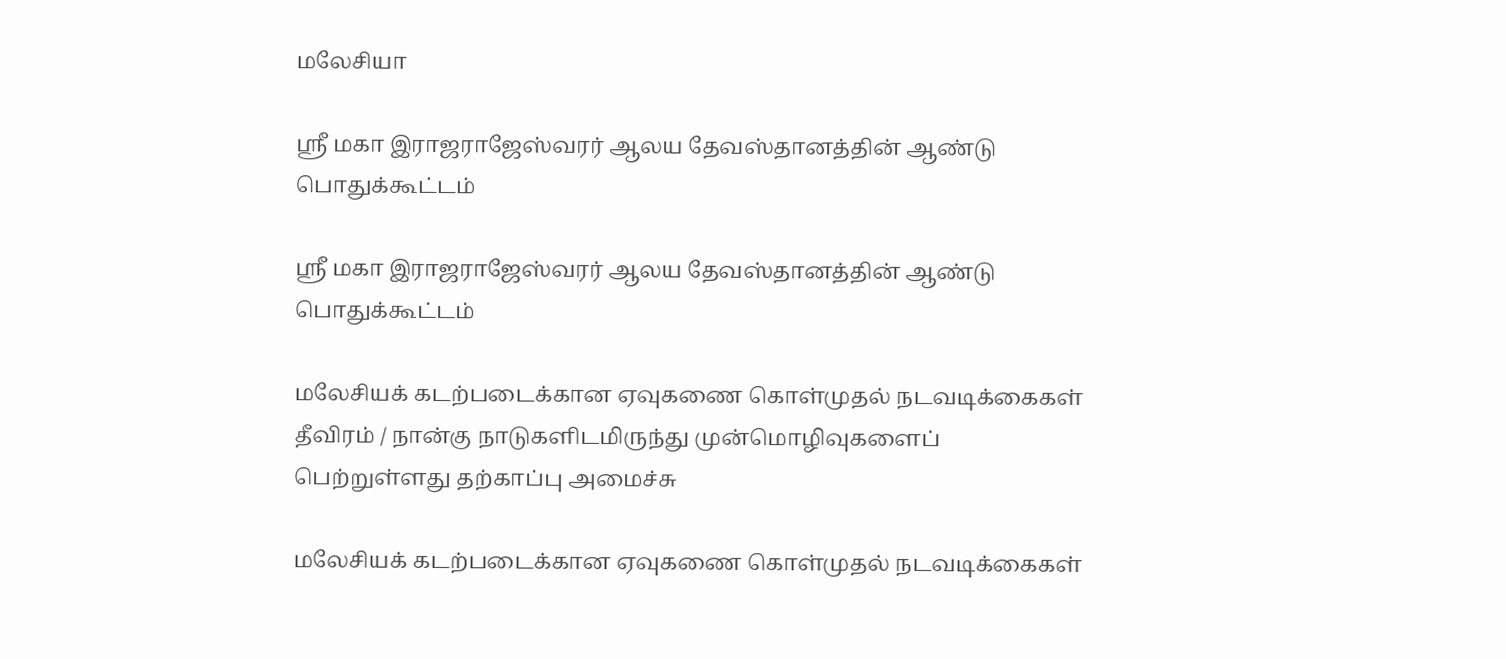மலேசியா

ஸ்ரீ மகா இராஜராஜேஸ்வரர் ஆலய தேவஸ்தானத்தின் ஆண்டு பொதுக்கூட்டம்

ஸ்ரீ மகா இராஜராஜேஸ்வரர் ஆலய தேவஸ்தானத்தின் ஆண்டு பொதுக்கூட்டம்

மலேசியக் கடற்படைக்கான ஏவுகணை கொள்முதல் நடவடிக்கைகள் தீவிரம் / நான்கு நாடுகளிடமிருந்து முன்மொழிவுகளைப் பெற்றுள்ளது தற்காப்பு அமைச்சு

மலேசியக் கடற்படைக்கான ஏவுகணை கொள்முதல் நடவடிக்கைகள்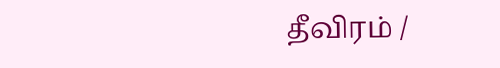தீவிரம் /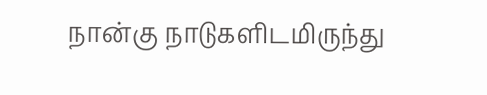நான்கு நாடுகளிடமிருந்து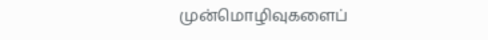முன்மொழிவுகளைப்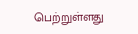பெற்றுள்ளது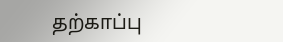தற்காப்பு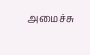அமைச்சு